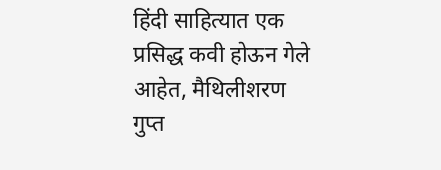हिंदी साहित्यात एक प्रसिद्ध कवी होऊन गेले आहेत, मैथिलीशरण गुप्त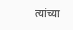त्यांच्या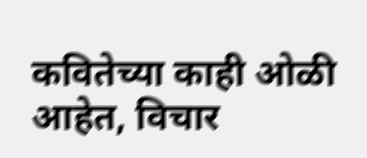कवितेच्या काही ओळी आहेत, विचार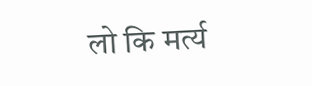लो कि मर्त्य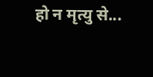हो न मृत्यु से...